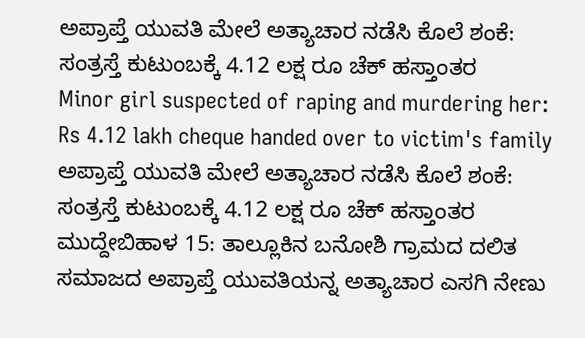ಅಪ್ರಾಪ್ತೆ ಯುವತಿ ಮೇಲೆ ಅತ್ಯಾಚಾರ ನಡೆಸಿ ಕೊಲೆ ಶಂಕೆ: ಸಂತ್ರಸ್ತೆ ಕುಟುಂಬಕ್ಕೆ 4.12 ಲಕ್ಷ ರೂ ಚೆಕ್ ಹಸ್ತಾಂತರ
Minor girl suspected of raping and murdering her: Rs 4.12 lakh cheque handed over to victim's family
ಅಪ್ರಾಪ್ತೆ ಯುವತಿ ಮೇಲೆ ಅತ್ಯಾಚಾರ ನಡೆಸಿ ಕೊಲೆ ಶಂಕೆ: ಸಂತ್ರಸ್ತೆ ಕುಟುಂಬಕ್ಕೆ 4.12 ಲಕ್ಷ ರೂ ಚೆಕ್ ಹಸ್ತಾಂತರ
ಮುದ್ದೇಬಿಹಾಳ 15: ತಾಲ್ಲೂಕಿನ ಬನೋಶಿ ಗ್ರಾಮದ ದಲಿತ ಸಮಾಜದ ಅಪ್ರಾಪ್ತೆ ಯುವತಿಯನ್ನ ಅತ್ಯಾಚಾರ ಎಸಗಿ ನೇಣು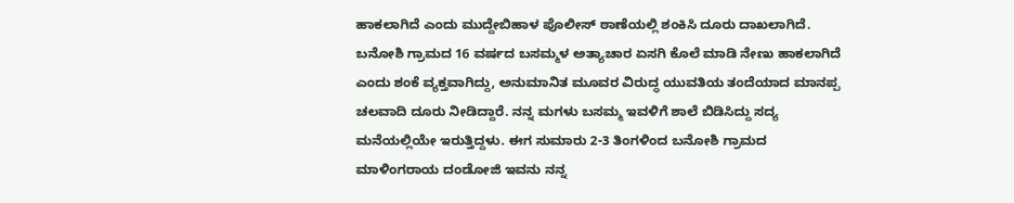ಹಾಕಲಾಗಿದೆ ಎಂದು ಮುದ್ದೇಬಿಹಾಳ ಪೊಲೀಸ್ ಠಾಣೆಯಲ್ಲಿ ಶಂಕಿಸಿ ದೂರು ದಾಖಲಾಗಿದೆ. ಬನೋಶಿ ಗ್ರಾಮದ 16 ವರ್ಷದ ಬಸಮ್ಮಳ ಅತ್ಯಾಚಾರ ಏಸಗಿ ಕೊಲೆ ಮಾಡಿ ನೇಣು ಹಾಕಲಾಗಿದೆ ಎಂದು ಶಂಕೆ ವ್ಯಕ್ತವಾಗಿದ್ದು, ಅನುಮಾನಿತ ಮೂವರ ವಿರುದ್ಧ ಯುವತಿಯ ತಂದೆಯಾದ ಮಾನಪ್ಪ ಚಲವಾದಿ ದೂರು ನೀಡಿದ್ದಾರೆ. ನನ್ನ ಮಗಳು ಬಸಮ್ಮ ಇವಳಿಗೆ ಶಾಲೆ ಬಿಡಿಸಿದ್ದು ಸದ್ಯ ಮನೆಯಲ್ಲಿಯೇ ಇರುತ್ತಿದ್ದಳು. ಈಗ ಸುಮಾರು 2-3 ತಿಂಗಳಿಂದ ಬನೋಶಿ ಗ್ರಾಮದ ಮಾಳಿಂಗರಾಯ ದಂಡೋಜಿ ಇವನು ನನ್ನ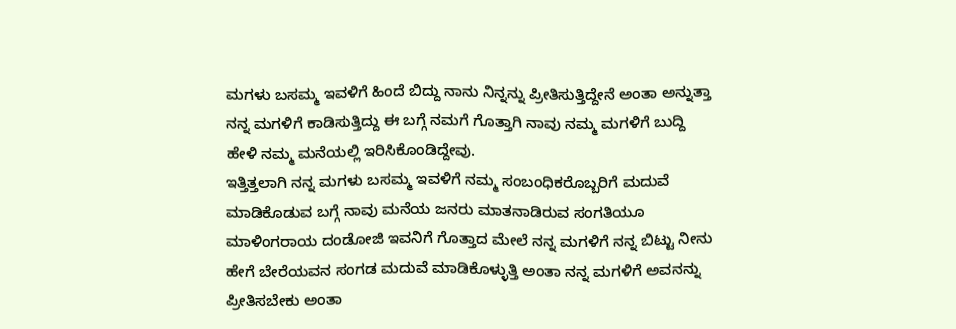ಮಗಳು ಬಸಮ್ಮ ಇವಳಿಗೆ ಹಿಂದೆ ಬಿದ್ದು ನಾನು ನಿನ್ನನ್ನು ಪ್ರೀತಿಸುತ್ತಿದ್ದೇನೆ ಅಂತಾ ಅನ್ನುತ್ತಾ ನನ್ನ ಮಗಳಿಗೆ ಕಾಡಿಸುತ್ತಿದ್ದು ಈ ಬಗ್ಗೆ ನಮಗೆ ಗೊತ್ತಾಗಿ ನಾವು ನಮ್ಮ ಮಗಳಿಗೆ ಬುದ್ದಿ ಹೇಳಿ ನಮ್ಮ ಮನೆಯಲ್ಲಿ ಇರಿಸಿಕೊಂಡಿದ್ದೇವು.
ಇತ್ತಿತ್ತಲಾಗಿ ನನ್ನ ಮಗಳು ಬಸಮ್ಮ ಇವಳಿಗೆ ನಮ್ಮ ಸಂಬಂಧಿಕರೊಬ್ಬರಿಗೆ ಮದುವೆ ಮಾಡಿಕೊಡುವ ಬಗ್ಗೆ ನಾವು ಮನೆಯ ಜನರು ಮಾತನಾಡಿರುವ ಸಂಗತಿಯೂ ಮಾಳಿಂಗರಾಯ ದಂಡೋಜಿ ಇವನಿಗೆ ಗೊತ್ತಾದ ಮೇಲೆ ನನ್ನ ಮಗಳಿಗೆ ನನ್ನ ಬಿಟ್ಟು ನೀನು ಹೇಗೆ ಬೇರೆಯವನ ಸಂಗಡ ಮದುವೆ ಮಾಡಿಕೊಳ್ಳುತ್ತಿ ಅಂತಾ ನನ್ನ ಮಗಳಿಗೆ ಅವನನ್ನು ಪ್ರೀತಿಸಬೇಕು ಅಂತಾ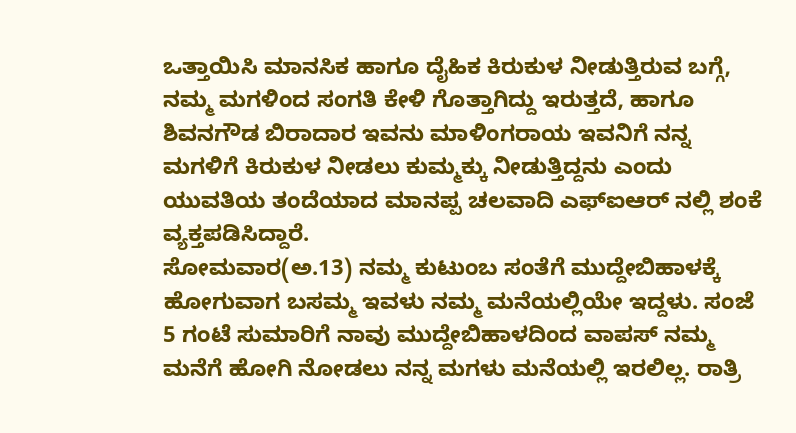ಒತ್ತಾಯಿಸಿ ಮಾನಸಿಕ ಹಾಗೂ ದೈಹಿಕ ಕಿರುಕುಳ ನೀಡುತ್ತಿರುವ ಬಗ್ಗೆ, ನಮ್ಮ ಮಗಳಿಂದ ಸಂಗತಿ ಕೇಳಿ ಗೊತ್ತಾಗಿದ್ದು ಇರುತ್ತದೆ, ಹಾಗೂ ಶಿವನಗೌಡ ಬಿರಾದಾರ ಇವನು ಮಾಳಿಂಗರಾಯ ಇವನಿಗೆ ನನ್ನ ಮಗಳಿಗೆ ಕಿರುಕುಳ ನೀಡಲು ಕುಮ್ಮಕ್ಕು ನೀಡುತ್ತಿದ್ದನು ಎಂದು ಯುವತಿಯ ತಂದೆಯಾದ ಮಾನಪ್ಪ ಚಲವಾದಿ ಎಫ್ಐಆರ್ ನಲ್ಲಿ ಶಂಕೆ ವ್ಯಕ್ತಪಡಿಸಿದ್ದಾರೆ.
ಸೋಮವಾರ(ಅ.13) ನಮ್ಮ ಕುಟುಂಬ ಸಂತೆಗೆ ಮುದ್ದೇಬಿಹಾಳಕ್ಕೆ ಹೋಗುವಾಗ ಬಸಮ್ಮ ಇವಳು ನಮ್ಮ ಮನೆಯಲ್ಲಿಯೇ ಇದ್ದಳು. ಸಂಜೆ 5 ಗಂಟೆ ಸುಮಾರಿಗೆ ನಾವು ಮುದ್ದೇಬಿಹಾಳದಿಂದ ವಾಪಸ್ ನಮ್ಮ ಮನೆಗೆ ಹೋಗಿ ನೋಡಲು ನನ್ನ ಮಗಳು ಮನೆಯಲ್ಲಿ ಇರಲಿಲ್ಲ. ರಾತ್ರಿ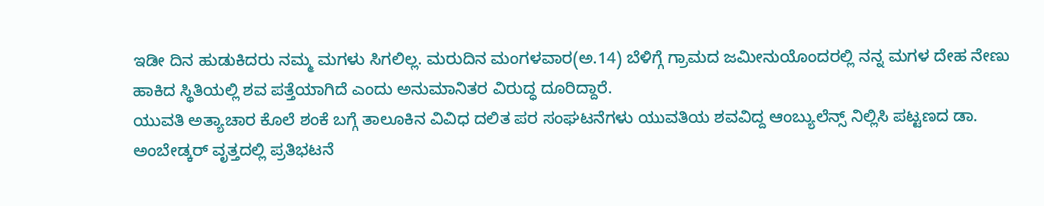ಇಡೀ ದಿನ ಹುಡುಕಿದರು ನಮ್ಮ ಮಗಳು ಸಿಗಲಿಲ್ಲ. ಮರುದಿನ ಮಂಗಳವಾರ(ಅ.14) ಬೆಳಿಗ್ಗೆ ಗ್ರಾಮದ ಜಮೀನುಯೊಂದರಲ್ಲಿ ನನ್ನ ಮಗಳ ದೇಹ ನೇಣು ಹಾಕಿದ ಸ್ಥಿತಿಯಲ್ಲಿ ಶವ ಪತ್ತೆಯಾಗಿದೆ ಎಂದು ಅನುಮಾನಿತರ ವಿರುದ್ಧ ದೂರಿದ್ದಾರೆ.
ಯುವತಿ ಅತ್ಯಾಚಾರ ಕೊಲೆ ಶಂಕೆ ಬಗ್ಗೆ ತಾಲೂಕಿನ ವಿವಿಧ ದಲಿತ ಪರ ಸಂಘಟನೆಗಳು ಯುವತಿಯ ಶವವಿದ್ದ ಆಂಬ್ಯುಲೆನ್ಸ್ ನಿಲ್ಲಿಸಿ ಪಟ್ಟಣದ ಡಾ. ಅಂಬೇಡ್ಕರ್ ವೃತ್ತದಲ್ಲಿ ಪ್ರತಿಭಟನೆ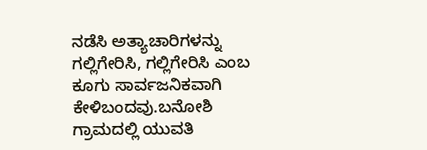ನಡೆಸಿ ಅತ್ಯಾಚಾರಿಗಳನ್ನು ಗಲ್ಲಿಗೇರಿಸಿ, ಗಲ್ಲಿಗೇರಿಸಿ ಎಂಬ ಕೂಗು ಸಾರ್ವಜನಿಕವಾಗಿ ಕೇಳಿಬಂದವು.ಬನೋಶಿ ಗ್ರಾಮದಲ್ಲಿ ಯುವತಿ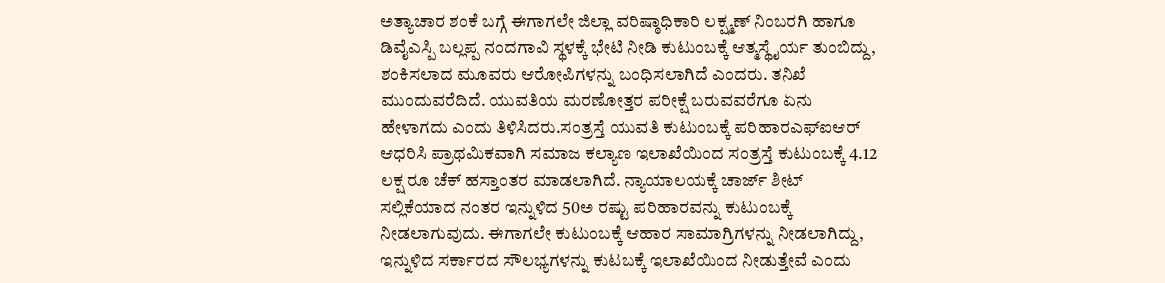ಅತ್ಯಾಚಾರ ಶಂಕೆ ಬಗ್ಗೆ ಈಗಾಗಲೇ ಜಿಲ್ಲಾ ವರಿಷ್ಠಾಧಿಕಾರಿ ಲಕ್ಷ್ಮಣ್ ನಿಂಬರಗಿ ಹಾಗೂ ಡಿವೈಎಸ್ಪಿ ಬಲ್ಲಪ್ಪ ನಂದಗಾವಿ ಸ್ಥಳಕ್ಕೆ ಭೇಟಿ ನೀಡಿ ಕುಟುಂಬಕ್ಕೆ ಆತ್ಮಸ್ಥೈರ್ಯ ತುಂಬಿದ್ದು, ಶಂಕಿಸಲಾದ ಮೂವರು ಆರೋಪಿಗಳನ್ನು ಬಂಧಿಸಲಾಗಿದೆ ಎಂದರು. ತನಿಖೆ ಮುಂದುವರೆದಿದೆ. ಯುವತಿಯ ಮರಣೋತ್ತರ ಪರೀಕ್ಷೆ ಬರುವವರೆಗೂ ಏನು ಹೇಳಾಗದು ಎಂದು ತಿಳಿಸಿದರು.ಸಂತ್ರಸ್ತೆ ಯುವತಿ ಕುಟುಂಬಕ್ಕೆ ಪರಿಹಾರಎಫ್ಐಆರ್ ಆಧರಿಸಿ ಪ್ರಾಥಮಿಕವಾಗಿ ಸಮಾಜ ಕಲ್ಯಾಣ ಇಲಾಖೆಯಿಂದ ಸಂತ್ರಸ್ತೆ ಕುಟುಂಬಕ್ಕೆ 4.12 ಲಕ್ಷ ರೂ ಚೆಕ್ ಹಸ್ತಾಂತರ ಮಾಡಲಾಗಿದೆ. ನ್ಯಾಯಾಲಯಕ್ಕೆ ಚಾರ್ಜ್ ಶೀಟ್ ಸಲ್ಲಿಕೆಯಾದ ನಂತರ ಇನ್ನುಳಿದ 50ಅ ರಷ್ಟು ಪರಿಹಾರವನ್ನು ಕುಟುಂಬಕ್ಕೆ ನೀಡಲಾಗುವುದು. ಈಗಾಗಲೇ ಕುಟುಂಬಕ್ಕೆ ಆಹಾರ ಸಾಮಾಗ್ರಿಗಳನ್ನು ನೀಡಲಾಗಿದ್ದು, ಇನ್ನುಳಿದ ಸರ್ಕಾರದ ಸೌಲಭ್ಯಗಳನ್ನು ಕುಟಬಕ್ಕೆ ಇಲಾಖೆಯಿಂದ ನೀಡುತ್ತೇವೆ ಎಂದು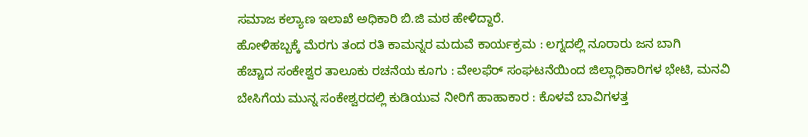ಸಮಾಜ ಕಲ್ಯಾಣ ಇಲಾಖೆ ಅಧಿಕಾರಿ ಬಿ.ಜಿ ಮಠ ಹೇಳಿದ್ದಾರೆ.
ಹೋಳಿಹಬ್ಬಕ್ಕೆ ಮೆರಗು ತಂದ ರತಿ ಕಾಮನ್ನರ ಮದುವೆ ಕಾರ್ಯಕ್ರಮ : ಲಗ್ನದಲ್ಲಿ ನೂರಾರು ಜನ ಬಾಗಿ
ಹೆಚ್ಚಾದ ಸಂಕೇಶ್ವರ ತಾಲೂಕು ರಚನೆಯ ಕೂಗು : ವೇಲಫೆರ್ ಸಂಘಟನೆಯಿಂದ ಜಿಲ್ಲಾಧಿಕಾರಿಗಳ ಭೇಟಿ, ಮನವಿ
ಬೇಸಿಗೆಯ ಮುನ್ನ ಸಂಕೇಶ್ವರದಲ್ಲಿ ಕುಡಿಯುವ ನೀರಿಗೆ ಹಾಹಾಕಾರ : ಕೊಳವೆ ಬಾವಿಗಳತ್ತ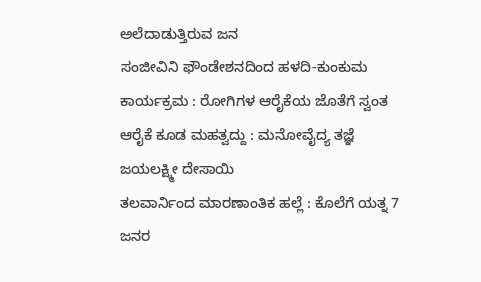ಅಲೆದಾಡುತ್ತಿರುವ ಜನ
ಸಂಜೀವಿನಿ ಫೌಂಡೇಶನದಿಂದ ಹಳದಿ-ಕುಂಕುಮ ಕಾರ್ಯಕ್ರಮ : ರೋಗಿಗಳ ಆರೈಕೆಯ ಜೊತೆಗೆ ಸ್ವಂತ ಆರೈಕೆ ಕೂಡ ಮಹತ್ವದ್ದು : ಮನೋವೈದ್ಯ ತಜ್ಞೆ ಜಯಲಕ್ಷ್ಮೀ ದೇಸಾಯಿ
ತಲವಾರ್ನಿಂದ ಮಾರಣಾಂತಿಕ ಹಲ್ಲೆ : ಕೊಲೆಗೆ ಯತ್ನ 7 ಜನರ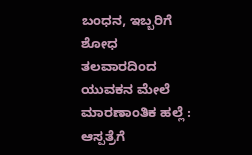ಬಂಧನ, ಇಬ್ಬರಿಗೆ ಶೋಧ
ತಲವಾರದಿಂದ ಯುವಕನ ಮೇಲೆ ಮಾರಣಾಂತಿಕ ಹಲ್ಲೆ : ಆಸ್ಪತ್ರೆಗೆ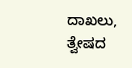ದಾಖಲು, ತ್ವೇಷದ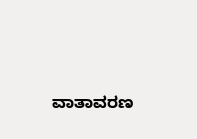ವಾತಾವರಣ